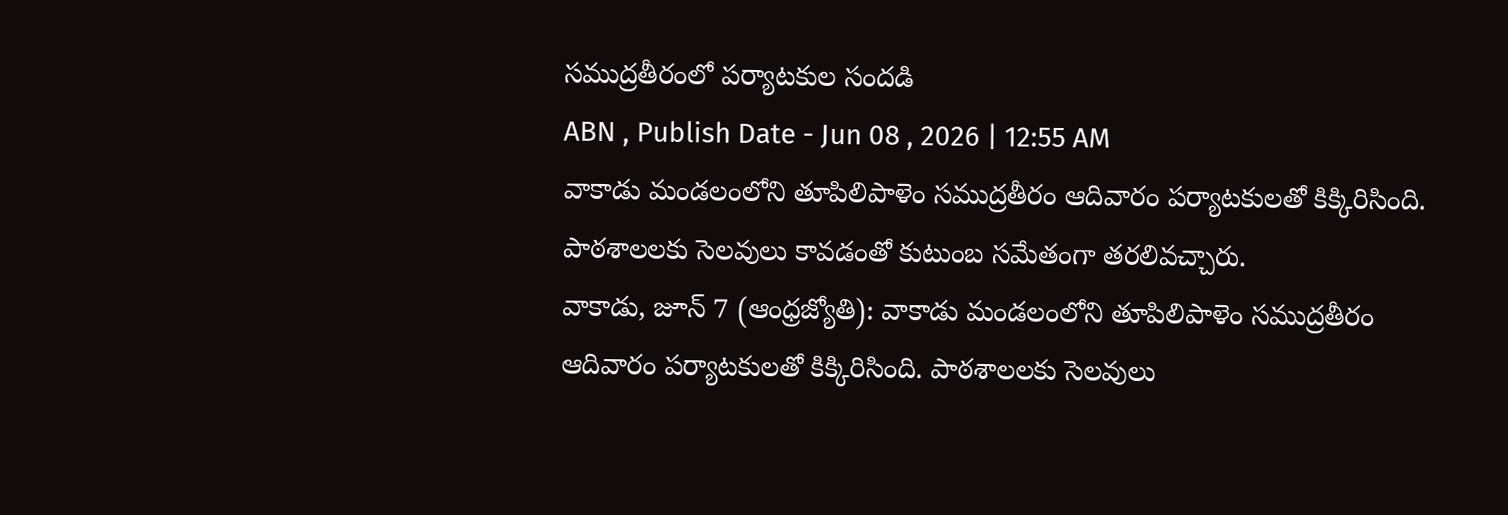సముద్రతీరంలో పర్యాటకుల సందడి
ABN , Publish Date - Jun 08 , 2026 | 12:55 AM
వాకాడు మండలంలోని తూపిలిపాళెం సముద్రతీరం ఆదివారం పర్యాటకులతో కిక్కిరిసింది. పాఠశాలలకు సెలవులు కావడంతో కుటుంబ సమేతంగా తరలివచ్చారు.
వాకాడు, జూన్ 7 (ఆంధ్రజ్యోతి): వాకాడు మండలంలోని తూపిలిపాళెం సముద్రతీరం ఆదివారం పర్యాటకులతో కిక్కిరిసింది. పాఠశాలలకు సెలవులు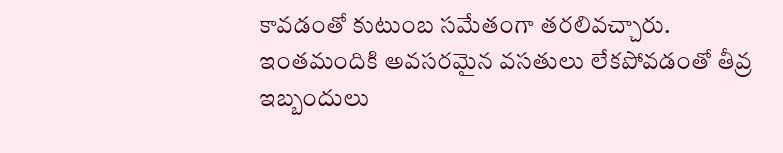కావడంతో కుటుంబ సమేతంగా తరలివచ్చారు. ఇంతమందికి అవసరమైన వసతులు లేకపోవడంతో తీవ్ర ఇబ్బందులు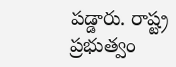పడ్డారు. రాష్ట్ర ప్రభుత్వం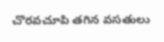చొరవచూపి తగిన వసతులు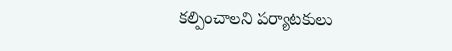కల్పించాలని పర్యాటకులు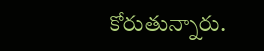కోరుతున్నారు.